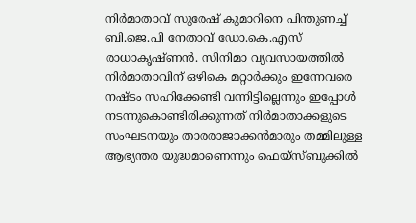നിര്‍മാതാവ് സുരേഷ് കുമാറിനെ പിന്തുണച്ച് ബി.ജെ.പി നേതാവ് ഡോ.കെ.എസ് രാധാകൃഷ്ണന്‍. സിനിമാ വ്യവസായത്തില്‍ നിര്‍മാതാവിന് ഒഴികെ മറ്റാര്‍ക്കും ഇന്നേവരെ നഷ്ടം സഹിക്കേണ്ടി വന്നിട്ടില്ലെന്നും ഇപ്പോള്‍ നടന്നുകൊണ്ടിരിക്കുന്നത് നിര്‍മാതാക്കളുടെ സംഘടനയും താരരാജാക്കന്‍മാരും തമ്മിലുള്ള ആഭ്യന്തര യുദ്ധമാണെന്നും ഫെയ്‌സ്ബുക്കില്‍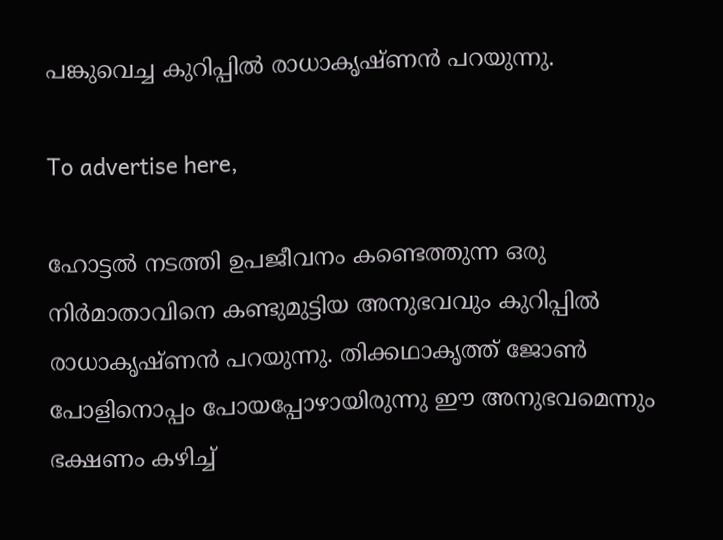പങ്കുവെച്ച കുറിപ്പില്‍ രാധാകൃഷ്ണന്‍ പറയുന്നു.

To advertise here,

ഹോട്ടല്‍ നടത്തി ഉപജീവനം കണ്ടെത്തുന്ന ഒരു നിര്‍മാതാവിനെ കണ്ടുമുട്ടിയ അനുഭവവും കുറിപ്പില്‍ രാധാകൃഷ്ണന്‍ പറയുന്നു. തിക്കഥാകൃത്ത് ജോണ്‍ പോളിനൊപ്പം പോയപ്പോഴായിരുന്നു ഈ അനുഭവമെന്നും ഭക്ഷണം കഴിച്ച്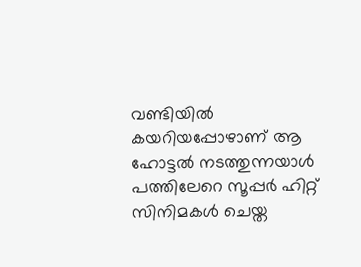വണ്ടിയില്‍ കയറിയപ്പോഴാണ് ആ ഹോട്ടല്‍ നടത്തുന്നയാള്‍ പത്തിലേറെ സൂപ്പര്‍ ഹിറ്റ് സിനിമകള്‍ ചെയ്ത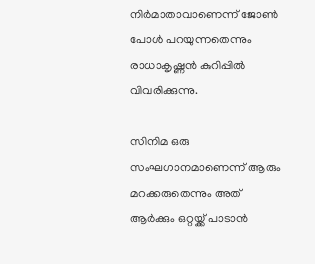നിര്‍മാതാവാണെന്ന് ജോണ്‍ പോള്‍ പറയുന്നതെന്നും രാധാകൃഷ്ണന്‍ കുറിപ്പില്‍ വിവരിക്കുന്നു.

സിനിമ ഒരു സംഘഗാനമാണെന്ന് ആരും മറക്കരുതെന്നും അത് ആര്‍ക്കും ഒറ്റയ്ക്ക് പാടാന്‍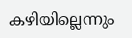കഴിയില്ലെന്നും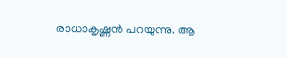രാധാകൃഷ്ണന്‍ പറയുന്നു. ആ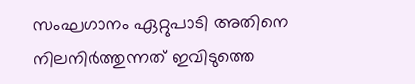സംഘഗാനം ഏറ്റുപാടി അതിനെ നിലനിര്‍ത്തുന്നത് ഇവിടുത്തെ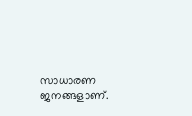സാധാരണ ജനങ്ങളാണ്.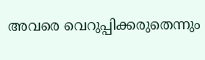അവരെ വെറുപ്പിക്കരുതെന്നും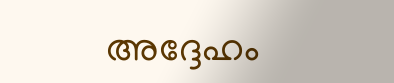അദ്ദേഹം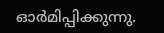ഓര്‍മിപ്പിക്കുന്നു.